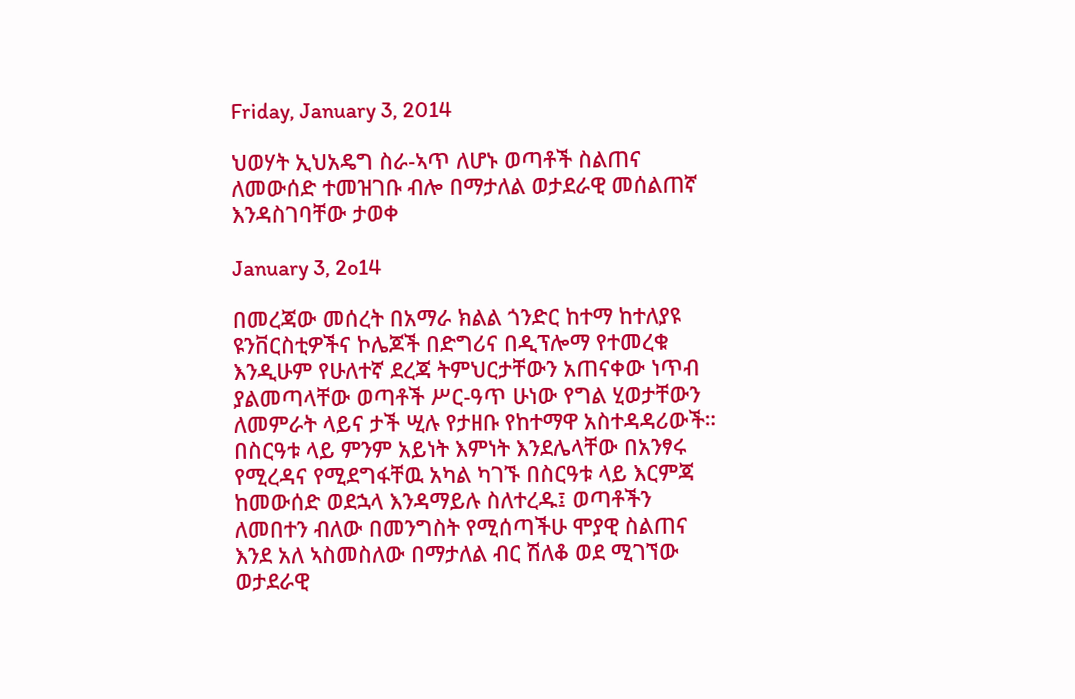Friday, January 3, 2014

ህወሃት ኢህአዴግ ስራ-ኣጥ ለሆኑ ወጣቶች ስልጠና ለመውሰድ ተመዝገቡ ብሎ በማታለል ወታደራዊ መሰልጠኛ እንዳስገባቸው ታወቀ

January 3, 2o14

በመረጃው መሰረት በአማራ ክልል ጎንድር ከተማ ከተለያዩ ዩንቨርስቲዎችና ኮሌጆች በድግሪና በዲፕሎማ የተመረቁ እንዲሁም የሁለተኛ ደረጃ ትምህርታቸውን አጠናቀው ነጥብ ያልመጣላቸው ወጣቶች ሥር-ዓጥ ሁነው የግል ሂወታቸውን ለመምራት ላይና ታች ሢሉ የታዘቡ የከተማዋ አስተዳዳሪውች። በስርዓቱ ላይ ምንም አይነት እምነት እንደሌላቸው በአንፃሩ የሚረዳና የሚደግፋቸዉ አካል ካገኙ በስርዓቱ ላይ እርምጃ ከመውሰድ ወደኋላ እንዳማይሉ ስለተረዱ፤ ወጣቶችን ለመበተን ብለው በመንግስት የሚሰጣችሁ ሞያዊ ስልጠና እንደ አለ ኣስመስለው በማታለል ብር ሽለቆ ወደ ሚገኘው ወታደራዊ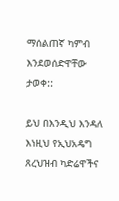ማሰልጠኛ ካምብ እንደወሰድዋቸው ታወቀ::

ይህ በእንዲህ እንዳለ እነዚህ የኢህአዴግ ጸረህዝብ ካድሬዋችና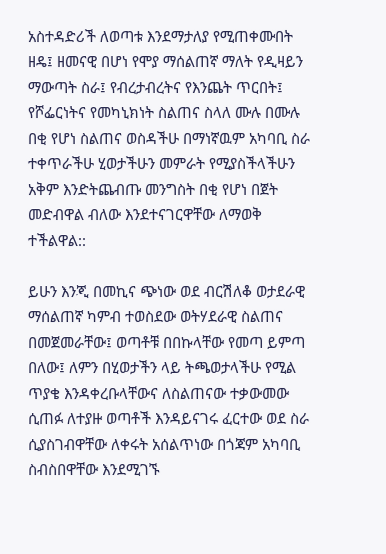አስተዳድሪች ለወጣቱ እንደማታለያ የሚጠቀሙበት ዘዴ፤ ዘመናዊ በሆነ የሞያ ማሰልጠኛ ማለት የዲዛይን ማውጣት ስራ፤ የብረታብረትና የእንጨት ጥርበት፤ የሾፌርነትና የመካኒክነት ስልጠና ስላለ ሙሉ በሙሉ በቂ የሆነ ስልጠና ወስዳችሁ በማነኛዉም አካባቢ ስራ ተቀጥራችሁ ሂወታችሁን መምራት የሚያስችላችሁን አቅም እንድትጨብጡ መንግስት በቂ የሆነ በጀት መድብዋል ብለው እንደተናገርዋቸው ለማወቅ ተችልዋል::

ይሁን እንጂ በመኪና ጭነው ወደ ብርሽለቆ ወታደራዊ ማሰልጠኛ ካምብ ተወስደው ወትሃደራዊ ስልጠና በመጀመራቸው፤ ወጣቶቹ በበኩላቸው የመጣ ይምጣ በለው፤ ለምን በሂወታችን ላይ ትጫወታላችሁ የሚል ጥያቄ እንዳቀረቡላቸውና ለስልጠናው ተቃውመው ሲጠፉ ለተያዙ ወጣቶች እንዳይናገሩ ፈርተው ወደ ስራ ሲያስገብዋቸው ለቀሩት አሰልጥነው በጎጃም አካባቢ ስብስበዋቸው እንደሚገኙ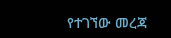የተገኘው መረጃ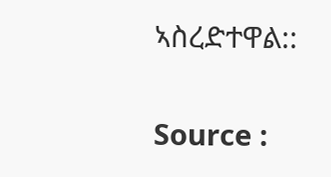ኣስረድተዋል::

Source :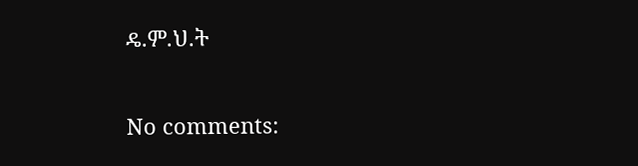ዴ.ም.ህ.ት

No comments: